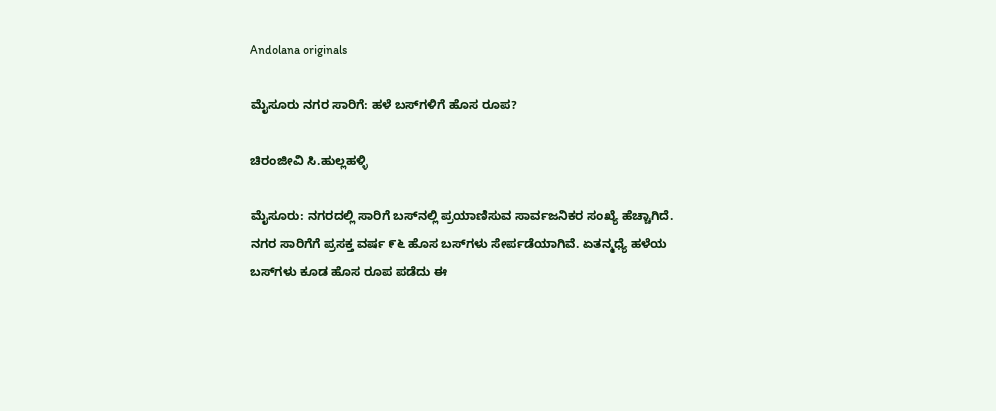Andolana originals

ಮೈಸೂರು ನಗರ ಸಾರಿಗೆ: ಹಳೆ ಬಸ್‌ಗಳಿಗೆ ಹೊಸ ರೂಪ?

ಚಿರಂಜೀವಿ ಸಿ.ಹುಲ್ಲಹಳ್ಳಿ

ಮೈಸೂರು: ನಗರದಲ್ಲಿ ಸಾರಿಗೆ ಬಸ್‌ನಲ್ಲಿ ಪ್ರಯಾಣಿಸುವ ಸಾರ್ವಜನಿಕರ ಸಂಖ್ಯೆ ಹೆಚ್ಚಾಗಿದೆ. ನಗರ ಸಾರಿಗೆಗೆ ಪ್ರಸಕ್ತ ವರ್ಷ ೯೬ ಹೊಸ ಬಸ್‌ಗಳು ಸೇರ್ಪಡೆಯಾಗಿವೆ. ಏತನ್ಮಧ್ಯೆ ಹಳೆಯ ಬಸ್‌ಗಳು ಕೂಡ ಹೊಸ ರೂಪ ಪಡೆದು ಈ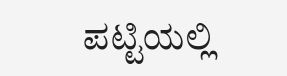ಪಟ್ಟಿಯಲ್ಲಿ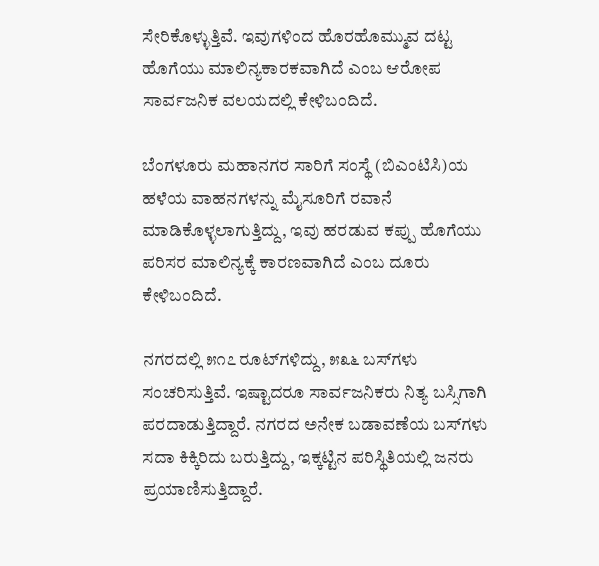ಸೇರಿಕೊಳ್ಳುತ್ತಿವೆ. ಇವುಗಳಿಂದ ಹೊರಹೊಮ್ಮುವ ದಟ್ಟ ಹೊಗೆಯು ಮಾಲಿನ್ಯಕಾರಕವಾಗಿದೆ ಎಂಬ ಆರೋಪ ಸಾರ್ವಜನಿಕ ವಲಯದಲ್ಲಿ ಕೇಳಿಬಂದಿದೆ.

ಬೆಂಗಳೂರು ಮಹಾನಗರ ಸಾರಿಗೆ ಸಂಸ್ಥೆ (ಬಿಎಂಟಿಸಿ)ಯ ಹಳೆಯ ವಾಹನಗಳನ್ನು ಮೈಸೂರಿಗೆ ರವಾನೆ ಮಾಡಿಕೊಳ್ಳಲಾಗುತ್ತಿದ್ದು, ಇವು ಹರಡುವ ಕಪ್ಪು ಹೊಗೆಯು ಪರಿಸರ ಮಾಲಿನ್ಯಕ್ಕೆ ಕಾರಣವಾಗಿದೆ ಎಂಬ ದೂರು ಕೇಳಿಬಂದಿದೆ.

ನಗರದಲ್ಲಿ ೫೧೭ ರೂಟ್‌ಗಳಿದ್ದು, ೫೩೬ ಬಸ್‌ಗಳು ಸಂಚರಿಸುತ್ತಿವೆ. ಇಷ್ಟಾದರೂ ಸಾರ್ವಜನಿಕರು ನಿತ್ಯ ಬಸ್ಸಿಗಾಗಿ ಪರದಾಡುತ್ತಿದ್ದಾರೆ. ನಗರದ ಅನೇಕ ಬಡಾವಣೆಯ ಬಸ್‌ಗಳು ಸದಾ ಕಿಕ್ಕಿರಿದು ಬರುತ್ತಿದ್ದು, ಇಕ್ಕಟ್ಟಿನ ಪರಿಸ್ಥಿತಿಯಲ್ಲಿ ಜನರು ಪ್ರಯಾಣಿಸುತ್ತಿದ್ದಾರೆ.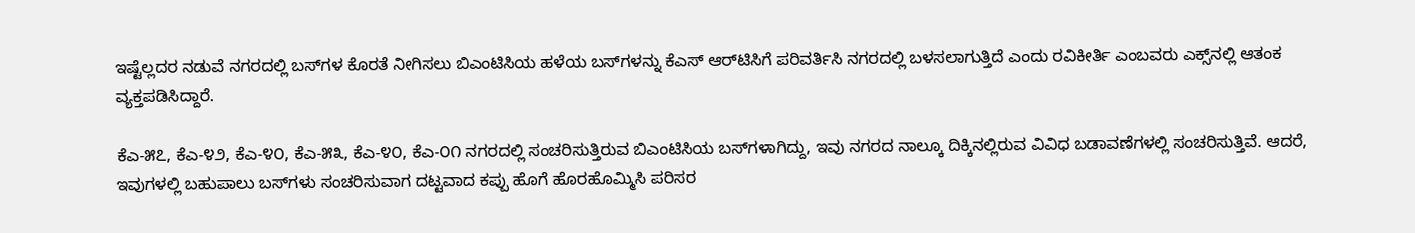ಇಷ್ಟೆಲ್ಲದರ ನಡುವೆ ನಗರದಲ್ಲಿ ಬಸ್‌ಗಳ ಕೊರತೆ ನೀಗಿಸಲು ಬಿಎಂಟಿಸಿಯ ಹಳೆಯ ಬಸ್‌ಗಳನ್ನು ಕೆಎಸ್ ಆರ್‌ಟಿಸಿಗೆ ಪರಿವರ್ತಿಸಿ ನಗರದಲ್ಲಿ ಬಳಸಲಾಗುತ್ತಿದೆ ಎಂದು ರವಿಕೀರ್ತಿ ಎಂಬವರು ಎಕ್ಸ್‌ನಲ್ಲಿ ಆತಂಕ ವ್ಯಕ್ತಪಡಿಸಿದ್ದಾರೆ.

ಕೆಎ-೫೭, ಕೆಎ-೪೨, ಕೆಎ-೪೦, ಕೆಎ-೫೩, ಕೆಎ-೪೦, ಕೆಎ-೦೧ ನಗರದಲ್ಲಿ ಸಂಚರಿಸುತ್ತಿರುವ ಬಿಎಂಟಿಸಿಯ ಬಸ್‌ಗಳಾಗಿದ್ದು, ಇವು ನಗರದ ನಾಲ್ಕೂ ದಿಕ್ಕಿನಲ್ಲಿರುವ ವಿವಿಧ ಬಡಾವಣೆಗಳಲ್ಲಿ ಸಂಚರಿಸುತ್ತಿವೆ. ಆದರೆ, ಇವುಗಳಲ್ಲಿ ಬಹುಪಾಲು ಬಸ್‌ಗಳು ಸಂಚರಿಸುವಾಗ ದಟ್ಟವಾದ ಕಪ್ಪು ಹೊಗೆ ಹೊರಹೊಮ್ಮಿಸಿ ಪರಿಸರ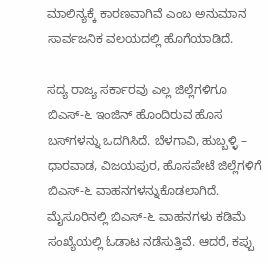ಮಾಲಿನ್ಯಕ್ಕೆ ಕಾರಣವಾಗಿವೆ ಎಂಬ ಅನುಮಾನ ಸಾರ್ವಜನಿಕ ವಲಯದಲ್ಲಿ ಹೊಗೆಯಾಡಿದೆ.

ಸದ್ಯ ರಾಜ್ಯ ಸರ್ಕಾರವು ಎಲ್ಲ ಜಿಲ್ಲೆಗಳಿಗೂ ಬಿಎಸ್-೬ ಇಂಜಿನ್ ಹೊಂದಿರುವ ಹೊಸ ಬಸ್‌ಗಳನ್ನು ಒದಗಿಸಿದೆ. ಬೆಳಗಾವಿ, ಹುಬ್ಬಳ್ಳಿ – ಧಾರವಾಡ, ವಿಜಯಪುರ, ಹೊಸಪೇಟೆ ಜಿಲ್ಲೆಗಳಿಗೆ ಬಿಎಸ್-೬ ವಾಹನಗಳನ್ನುಕೊಡಲಾಗಿದೆ. ಮೈಸೂರಿನಲ್ಲಿ ಬಿಎಸ್-೬ ವಾಹನಗಳು ಕಡಿಮೆ ಸಂಖ್ಯೆಯಲ್ಲಿ ಓಡಾಟ ನಡೆಸುತ್ತಿವೆ. ಆದರೆ, ಕಪ್ಪು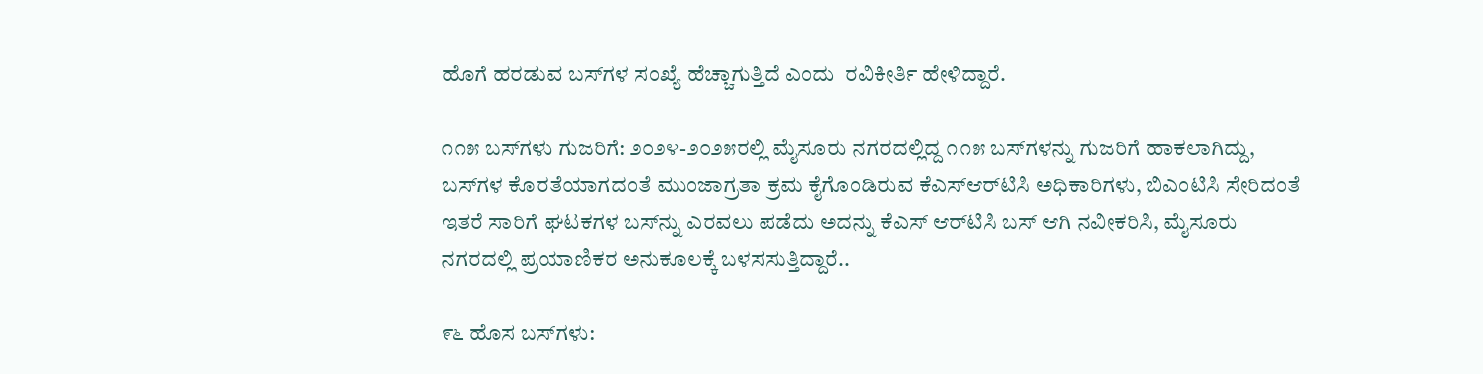ಹೊಗೆ ಹರಡುವ ಬಸ್‌ಗಳ ಸಂಖ್ಯೆ ಹೆಚ್ಚಾಗುತ್ತಿದೆ ಎಂದು  ರವಿಕೀರ್ತಿ ಹೇಳಿದ್ದಾರೆ.

೧೧೫ ಬಸ್‌ಗಳು ಗುಜರಿಗೆ: ೨೦೨೪-೨೦೨೫ರಲ್ಲಿ ಮೈಸೂರು ನಗರದಲ್ಲಿದ್ದ ೧೧೫ ಬಸ್‌ಗಳನ್ನು ಗುಜರಿಗೆ ಹಾಕಲಾಗಿದ್ದು, ಬಸ್‌ಗಳ ಕೊರತೆಯಾಗದಂತೆ ಮುಂಜಾಗ್ರತಾ ಕ್ರಮ ಕೈಗೊಂಡಿರುವ ಕೆಎಸ್‌ಆರ್‌ಟಿಸಿ ಅಧಿಕಾರಿಗಳು, ಬಿಎಂಟಿಸಿ ಸೇರಿದಂತೆ ಇತರೆ ಸಾರಿಗೆ ಘಟಕಗಳ ಬಸ್‌ನ್ನು ಎರವಲು ಪಡೆದು ಅದನ್ನು ಕೆಎಸ್ ಆರ್‌ಟಿಸಿ ಬಸ್ ಆಗಿ ನವೀಕರಿಸಿ, ಮೈಸೂರು ನಗರದಲ್ಲಿ ಪ್ರಯಾಣಿಕರ ಅನುಕೂಲಕ್ಕೆ ಬಳಸಸುತ್ತಿದ್ದಾರೆ..

೯೬ ಹೊಸ ಬಸ್‌ಗಳು: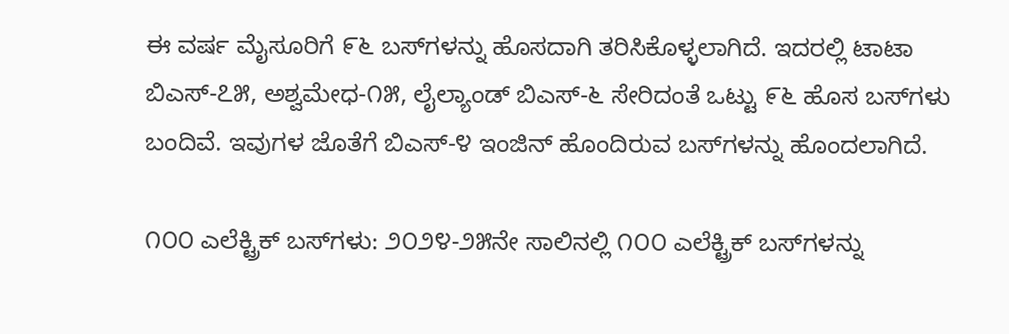ಈ ವರ್ಷ ಮೈಸೂರಿಗೆ ೯೬ ಬಸ್‌ಗಳನ್ನು ಹೊಸದಾಗಿ ತರಿಸಿಕೊಳ್ಳಲಾಗಿದೆ. ಇದರಲ್ಲಿ ಟಾಟಾ ಬಿಎಸ್-೭೫, ಅಶ್ವಮೇಧ-೧೫, ಲೈಲ್ಯಾಂಡ್ ಬಿಎಸ್-೬ ಸೇರಿದಂತೆ ಒಟ್ಟು ೯೬ ಹೊಸ ಬಸ್‌ಗಳು ಬಂದಿವೆ. ಇವುಗಳ ಜೊತೆಗೆ ಬಿಎಸ್-೪ ಇಂಜಿನ್ ಹೊಂದಿರುವ ಬಸ್‌ಗಳನ್ನು ಹೊಂದಲಾಗಿದೆ.

೧೦೦ ಎಲೆಕ್ಟ್ರಿಕ್ ಬಸ್‌ಗಳು: ೨೦೨೪-೨೫ನೇ ಸಾಲಿನಲ್ಲಿ ೧೦೦ ಎಲೆಕ್ಟ್ರಿಕ್ ಬಸ್‌ಗಳನ್ನು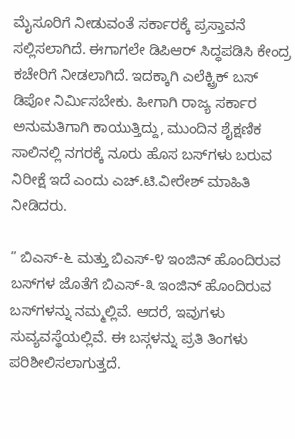ಮೈಸೂರಿಗೆ ನೀಡುವಂತೆ ಸರ್ಕಾರಕ್ಕೆ ಪ್ರಸ್ತಾವನೆ ಸಲ್ಲಿಸಲಾಗಿದೆ. ಈಗಾಗಲೇ ಡಿಪಿಆರ್ ಸಿದ್ಧಪಡಿಸಿ ಕೇಂದ್ರ ಕಚೇರಿಗೆ ನೀಡಲಾಗಿದೆ. ಇದಕ್ಕಾಗಿ ಎಲೆಕ್ಟ್ರಿಕ್ ಬಸ್ ಡಿಪೋ ನಿರ್ಮಿಸಬೇಕು. ಹೀಗಾಗಿ ರಾಜ್ಯ ಸರ್ಕಾರ ಅನುಮತಿಗಾಗಿ ಕಾಯುತ್ತಿದ್ದು, ಮುಂದಿನ ಶೈಕ್ಷಣಿಕ ಸಾಲಿನಲ್ಲಿ ನಗರಕ್ಕೆ ನೂರು ಹೊಸ ಬಸ್‌ಗಳು ಬರುವ ನಿರೀಕ್ಷೆ ಇದೆ ಎಂದು ಎಚ್.ಟಿ.ವೀರೇಶ್ ಮಾಹಿತಿ ನೀಡಿದರು.

” ಬಿಎಸ್-೬ ಮತ್ತು ಬಿಎಸ್-೪ ಇಂಜಿನ್ ಹೊಂದಿರುವ ಬಸ್‌ಗಳ ಜೊತೆಗೆ ಬಿಎಸ್-೩ ಇಂಜಿನ್ ಹೊಂದಿರುವ ಬಸ್‌ಗಳನ್ನು ನಮ್ಮಲ್ಲಿವೆ. ಆದರೆ, ಇವುಗಳು ಸುವ್ಯವಸ್ಥೆಯಲ್ಲಿವೆ. ಈ ಬಸ್ಗಳನ್ನು ಪ್ರತಿ ತಿಂಗಳು ಪರಿಶೀಲಿಸಲಾಗುತ್ತದೆ.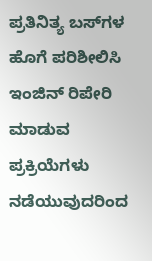ಪ್ರತಿನಿತ್ಯ ಬಸ್‌ಗಳ ಹೊಗೆ ಪರಿಶೀಲಿಸಿ ಇಂಜಿನ್ ರಿಪೇರಿ ಮಾಡುವ ಪ್ರಕ್ರಿಯೆಗಳು ನಡೆಯುವುದರಿಂದ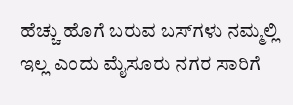ಹೆಚ್ಚು ಹೊಗೆ ಬರುವ ಬಸ್‌ಗಳು ನಮ್ಮಲ್ಲಿ ಇಲ್ಲ ಎಂದು ಮೈಸೂರು ನಗರ ಸಾರಿಗೆ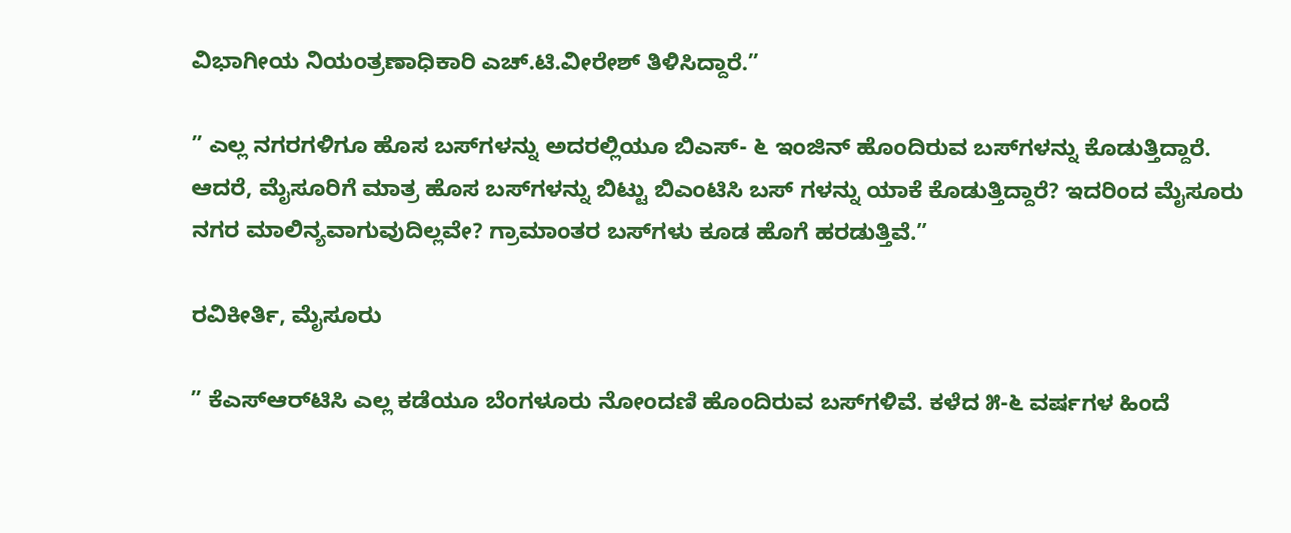ವಿಭಾಗೀಯ ನಿಯಂತ್ರಣಾಧಿಕಾರಿ ಎಚ್.ಟಿ.ವೀರೇಶ್ ತಿಳಿಸಿದ್ದಾರೆ.”

” ಎಲ್ಲ ನಗರಗಳಿಗೂ ಹೊಸ ಬಸ್‌ಗಳನ್ನು ಅದರಲ್ಲಿಯೂ ಬಿಎಸ್- ೬ ಇಂಜಿನ್ ಹೊಂದಿರುವ ಬಸ್‌ಗಳನ್ನು ಕೊಡುತ್ತಿದ್ದಾರೆ. ಆದರೆ, ಮೈಸೂರಿಗೆ ಮಾತ್ರ ಹೊಸ ಬಸ್‌ಗಳನ್ನು ಬಿಟ್ಟು ಬಿಎಂಟಿಸಿ ಬಸ್ ಗಳನ್ನು ಯಾಕೆ ಕೊಡುತ್ತಿದ್ದಾರೆ? ಇದರಿಂದ ಮೈಸೂರು ನಗರ ಮಾಲಿನ್ಯವಾಗುವುದಿಲ್ಲವೇ? ಗ್ರಾಮಾಂತರ ಬಸ್‌ಗಳು ಕೂಡ ಹೊಗೆ ಹರಡುತ್ತಿವೆ.”

ರವಿಕೀರ್ತಿ, ಮೈಸೂರು

” ಕೆಎಸ್‌ಆರ್‌ಟಿಸಿ ಎಲ್ಲ ಕಡೆಯೂ ಬೆಂಗಳೂರು ನೋಂದಣಿ ಹೊಂದಿರುವ ಬಸ್‌ಗಳಿವೆ. ಕಳೆದ ೫-೬ ವರ್ಷಗಳ ಹಿಂದೆ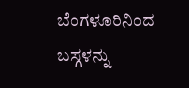ಬೆಂಗಳೂರಿನಿಂದ ಬಸ್ಗಳನ್ನು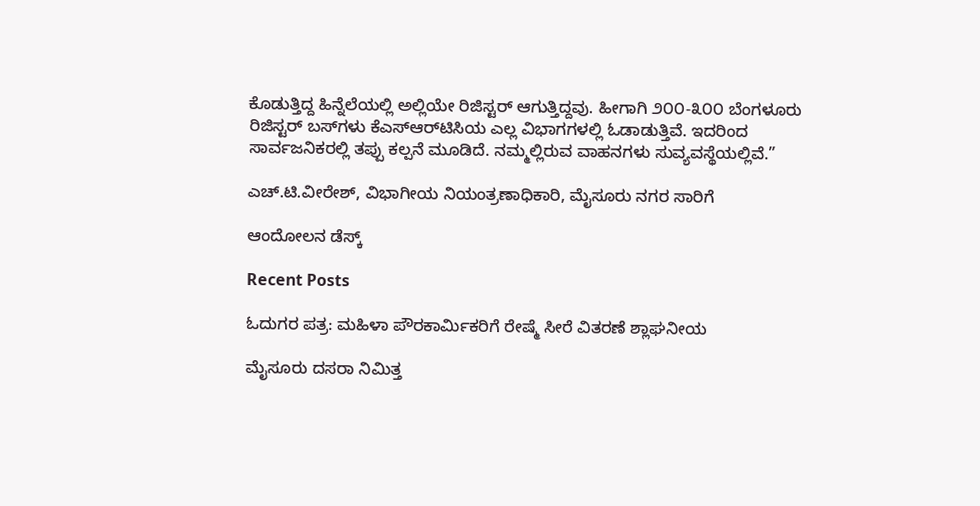ಕೊಡುತ್ತಿದ್ದ ಹಿನ್ನೆಲೆಯಲ್ಲಿ ಅಲ್ಲಿಯೇ ರಿಜಿಸ್ಟರ್ ಆಗುತ್ತಿದ್ದವು. ಹೀಗಾಗಿ ೨೦೦-೩೦೦ ಬೆಂಗಳೂರು ರಿಜಿಸ್ಟರ್ ಬಸ್‌ಗಳು ಕೆಎಸ್‌ಆರ್‌ಟಿಸಿಯ ಎಲ್ಲ ವಿಭಾಗಗಳಲ್ಲಿ ಓಡಾಡುತ್ತಿವೆ. ಇದರಿಂದ ಸಾರ್ವಜನಿಕರಲ್ಲಿ ತಪ್ಪು ಕಲ್ಪನೆ ಮೂಡಿದೆ. ನಮ್ಮಲ್ಲಿರುವ ವಾಹನಗಳು ಸುವ್ಯವಸ್ಥೆಯಲ್ಲಿವೆ.”

ಎಚ್.ಟಿ.ವೀರೇಶ್, ವಿಭಾಗೀಯ ನಿಯಂತ್ರಣಾಧಿಕಾರಿ, ಮೈಸೂರು ನಗರ ಸಾರಿಗೆ

ಆಂದೋಲನ ಡೆಸ್ಕ್

Recent Posts

ಓದುಗರ ಪತ್ರ: ಮಹಿಳಾ ಪೌರಕಾರ್ಮಿಕರಿಗೆ ರೇಷ್ಮೆ ಸೀರೆ ವಿತರಣೆ ಶ್ಲಾಘನೀಯ

ಮೈಸೂರು ದಸರಾ ನಿಮಿತ್ತ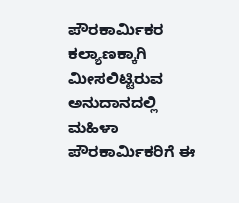ಪೌರಕಾರ್ಮಿಕರ ಕಲ್ಯಾಣಕ್ಕಾಗಿ ಮೀಸಲಿಟ್ಟಿರುವ ಅನುದಾನದಲ್ಲಿ ಮಹಿಳಾ ಪೌರಕಾರ್ಮಿಕರಿಗೆ ಈ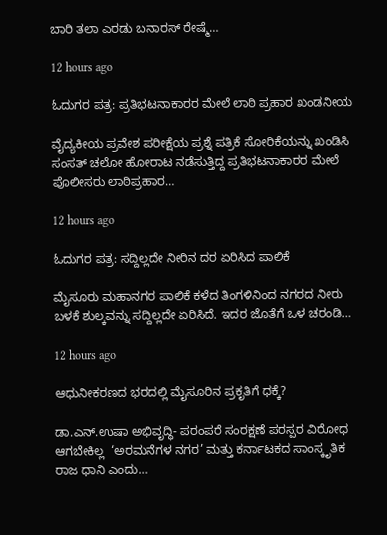ಬಾರಿ ತಲಾ ಎರಡು ಬನಾರಸ್ ರೇಷ್ಮೆ…

12 hours ago

ಓದುಗರ ಪತ್ರ: ಪ್ರತಿಭಟನಾಕಾರರ ಮೇಲೆ ಲಾಠಿ ಪ್ರಹಾರ ಖಂಡನೀಯ

ವೈದ್ಯಕೀಯ ಪ್ರವೇಶ ಪರೀಕ್ಷೆಯ ಪ್ರಶ್ನೆ ಪತ್ರಿಕೆ ಸೋರಿಕೆಯನ್ನು ಖಂಡಿಸಿ ಸಂಸತ್ ಚಲೋ ಹೋರಾಟ ನಡೆಸುತ್ತಿದ್ದ ಪ್ರತಿಭಟನಾಕಾರರ ಮೇಲೆ ಪೊಲೀಸರು ಲಾಠಿಪ್ರಹಾರ…

12 hours ago

ಓದುಗರ ಪತ್ರ: ಸದ್ದಿಲ್ಲದೇ ನೀರಿನ ದರ ಏರಿಸಿದ ಪಾಲಿಕೆ

ಮೈಸೂರು ಮಹಾನಗರ ಪಾಲಿಕೆ ಕಳೆದ ತಿಂಗಳಿನಿಂದ ನಗರದ ನೀರು ಬಳಕೆ ಶುಲ್ಕವನ್ನು ಸದ್ದಿಲ್ಲದೇ ಏರಿಸಿದೆ. ಇದರ ಜೊತೆಗೆ ಒಳ ಚರಂಡಿ…

12 hours ago

ಆಧುನೀಕರಣದ ಭರದಲ್ಲಿ ಮೈಸೂರಿನ ಪ್ರಕೃತಿಗೆ ಧಕ್ಕೆ?

ಡಾ.ಎನ್.ಉಷಾ ಅಭಿವೃದ್ಧಿ- ಪರಂಪರೆ ಸಂರಕ್ಷಣೆ ಪರಸ್ಪರ ವಿರೋಧ ಆಗಬೇಕಿಲ್ಲ  ‘ಅರಮನೆಗಳ ನಗರ’ ಮತ್ತು ಕರ್ನಾಟಕದ ಸಾಂಸ್ಕೃತಿಕ ರಾಜ ಧಾನಿ ಎಂದು…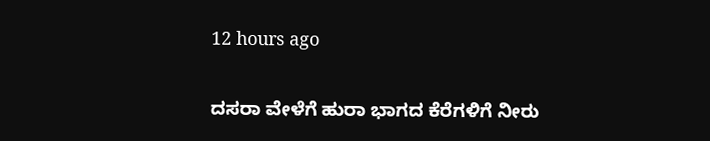12 hours ago

ದಸರಾ ವೇಳೆಗೆ ಹುರಾ ಭಾಗದ ಕೆರೆಗಳಿಗೆ ನೀರು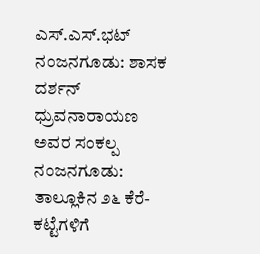ಎಸ್.ಎಸ್.ಭಟ್ ನಂಜನಗೂಡು: ಶಾಸಕ ದರ್ಶನ್ ಧ್ರುವನಾರಾಯಣ ಅವರ ಸಂಕಲ್ಪ  ನಂಜನಗೂಡು: ತಾಲ್ಲೂಕಿನ ೨೬ ಕೆರೆ-ಕಟ್ಟೆಗಳಿಗೆ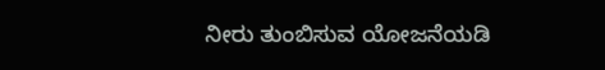ನೀರು ತುಂಬಿಸುವ ಯೋಜನೆಯಡಿ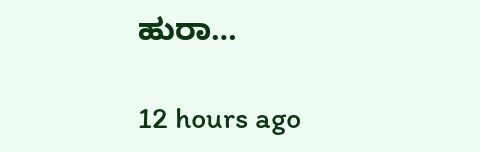ಹುರಾ…

12 hours ago